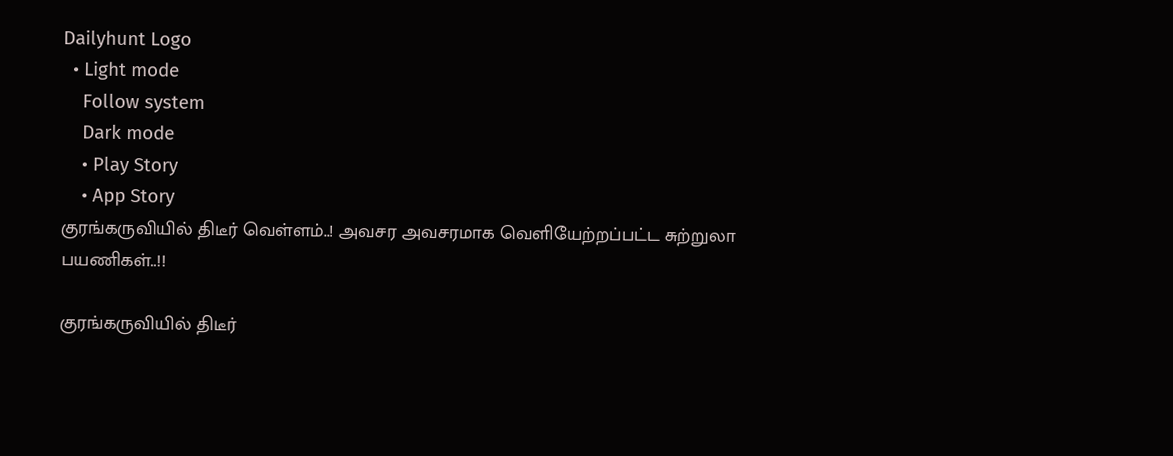Dailyhunt Logo
  • Light mode
    Follow system
    Dark mode
    • Play Story
    • App Story
குரங்கருவியில் திடீர் வெள்ளம்..! அவசர அவசரமாக வெளியேற்றப்பட்ட சுற்றுலா பயணிகள்..!!

குரங்கருவியில் திடீர்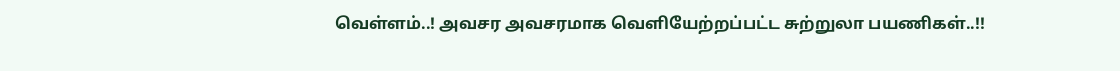வெள்ளம்..! அவசர அவசரமாக வெளியேற்றப்பட்ட சுற்றுலா பயணிகள்..!!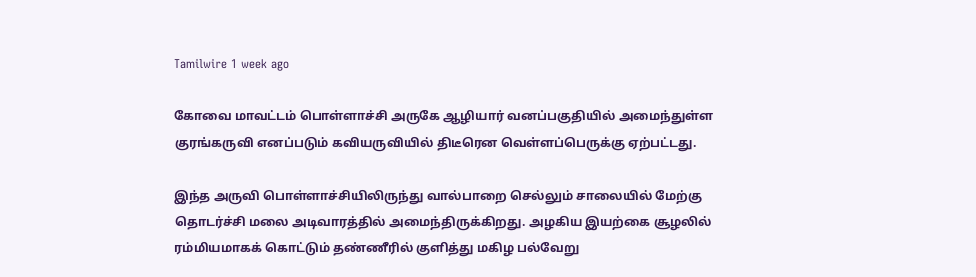Tamilwire 1 week ago

கோவை மாவட்டம் பொள்ளாச்சி அருகே ஆழியார் வனப்பகுதியில் அமைந்துள்ள குரங்கருவி எனப்படும் கவியருவியில் திடீரென வெள்ளப்பெருக்கு ஏற்பட்டது.

இந்த அருவி பொள்ளாச்சியிலிருந்து வால்பாறை செல்லும் சாலையில் மேற்கு தொடர்ச்சி மலை அடிவாரத்தில் அமைந்திருக்கிறது. அழகிய இயற்கை சூழலில் ரம்மியமாகக் கொட்டும் தண்ணீரில் குளித்து மகிழ பல்வேறு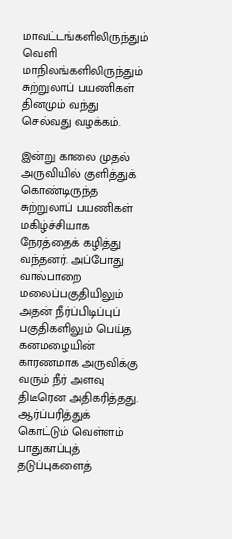மாவட்டங்களிலிருந்தும் வெளி மாநிலங்களிலிருந்தும் சுற்றுலாப் பயணிகள் தினமும் வந்து செல்வது வழக்கம்.

இன்று காலை முதல் அருவியில் குளித்துக் கொண்டிருந்த சுற்றுலாப் பயணிகள் மகிழ்ச்சியாக நேரத்தைக் கழித்து வந்தனர். அப்போது வால்பாறை மலைப்பகுதியிலும் அதன் நீர்ப்பிடிப்புப் பகுதிகளிலும் பெய்த கனமழையின் காரணமாக அருவிக்கு வரும் நீர் அளவு திடீரென அதிகரித்தது. ஆர்ப்பரித்துக் கொட்டும் வெள்ளம் பாதுகாப்புத் தடுப்புகளைத்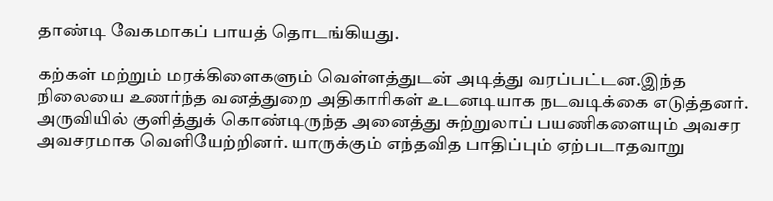தாண்டி வேகமாகப் பாயத் தொடங்கியது.

கற்கள் மற்றும் மரக்கிளைகளும் வெள்ளத்துடன் அடித்து வரப்பட்டன.இந்த நிலையை உணர்ந்த வனத்துறை அதிகாரிகள் உடனடியாக நடவடிக்கை எடுத்தனர். அருவியில் குளித்துக் கொண்டிருந்த அனைத்து சுற்றுலாப் பயணிகளையும் அவசர அவசரமாக வெளியேற்றினர். யாருக்கும் எந்தவித பாதிப்பும் ஏற்படாதவாறு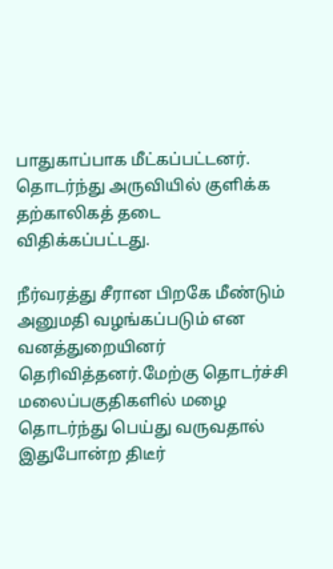பாதுகாப்பாக மீட்கப்பட்டனர். தொடர்ந்து அருவியில் குளிக்க தற்காலிகத் தடை விதிக்கப்பட்டது.

நீர்வரத்து சீரான பிறகே மீண்டும் அனுமதி வழங்கப்படும் என வனத்துறையினர் தெரிவித்தனர்.மேற்கு தொடர்ச்சி மலைப்பகுதிகளில் மழை தொடர்ந்து பெய்து வருவதால் இதுபோன்ற திடீர்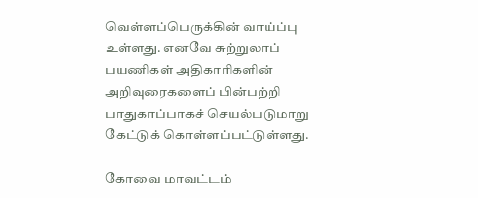வெள்ளப்பெருக்கின் வாய்ப்பு உள்ளது. எனவே சுற்றுலாப் பயணிகள் அதிகாரிகளின் அறிவுரைகளைப் பின்பற்றி பாதுகாப்பாகச் செயல்படுமாறு கேட்டுக் கொள்ளப்பட்டுள்ளது.

கோவை மாவட்டம்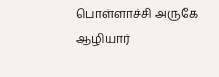பொள்ளாச்சி அருகே ஆழியார்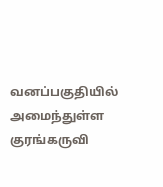வனப்பகுதியில் அமைந்துள்ள குரங்கருவி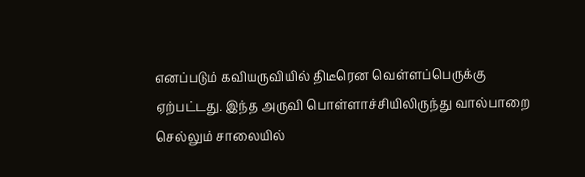எனப்படும் கவியருவியில் திடீரென வெள்ளப்பெருக்கு ஏற்பட்டது. இந்த அருவி பொள்ளாச்சியிலிருந்து வால்பாறை செல்லும் சாலையில்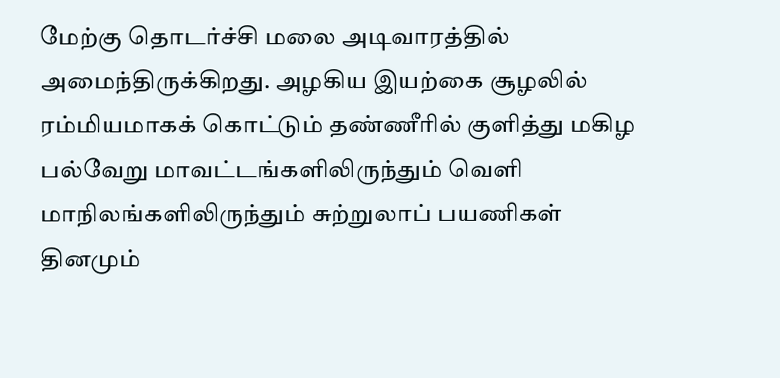மேற்கு தொடர்ச்சி மலை அடிவாரத்தில் அமைந்திருக்கிறது. அழகிய இயற்கை சூழலில் ரம்மியமாகக் கொட்டும் தண்ணீரில் குளித்து மகிழ பல்வேறு மாவட்டங்களிலிருந்தும் வெளி மாநிலங்களிலிருந்தும் சுற்றுலாப் பயணிகள் தினமும்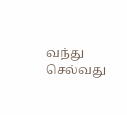வந்து செல்வது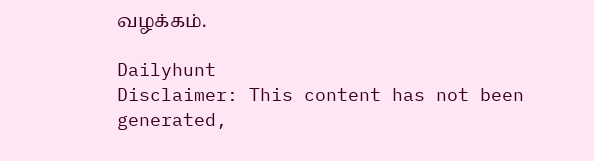வழக்கம்.

Dailyhunt
Disclaimer: This content has not been generated,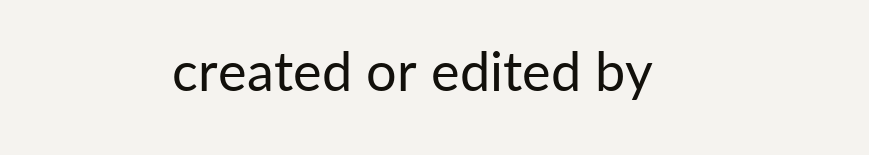created or edited by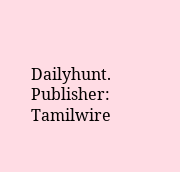Dailyhunt. Publisher: Tamilwire